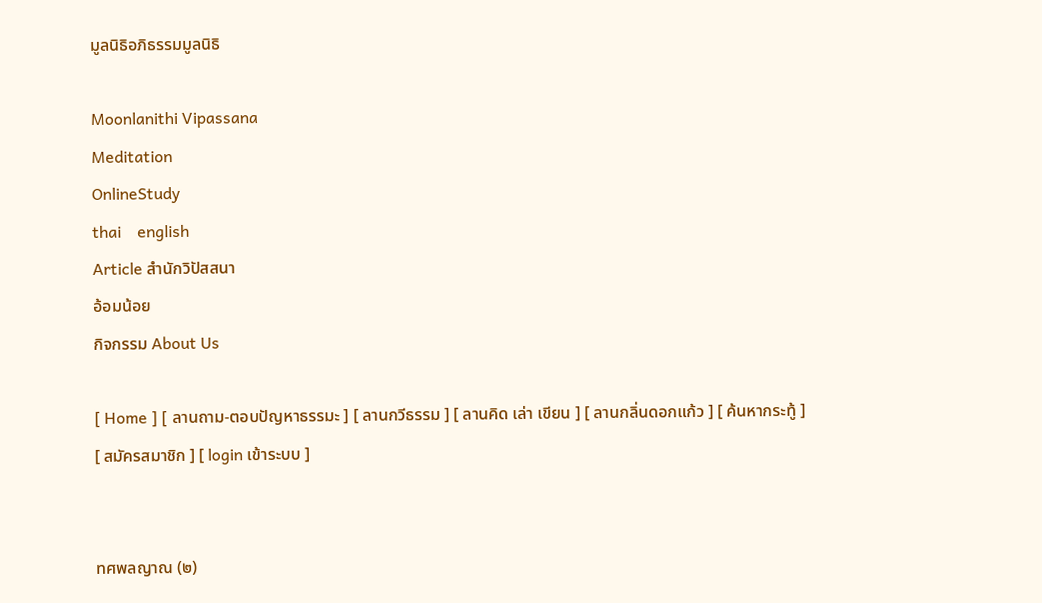มูลนิธิอภิธรรมมูลนิธิ

Moonlanithi Vipassana
Meditation
OnlineStudy
thai    english
Article สำนักวิปัสสนา
อ้อมน้อย
กิจกรรม About Us

[ Home ] [ ลานถาม-ตอบปัญหาธรรมะ ] [ ลานกวีธรรม ] [ ลานคิด เล่า เขียน ] [ ลานกลิ่นดอกแก้ว ] [ ค้นหากระทู้ ] [ สมัครสมาชิก ] [ login เข้าระบบ ]


ทศพลญาณ (๒)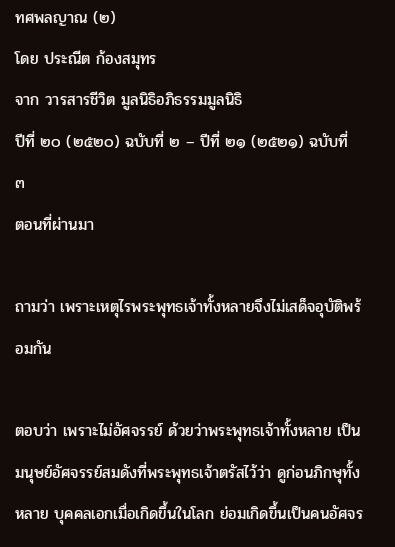ทศพลญาณ (๒)
โดย ประณีต ก้องสมุทร
จาก วารสารชีวิต มูลนิธิอภิธรรมมูลนิธิ
ปีที่ ๒๐ (๒๕๒๐) ฉบับที่ ๒ – ปีที่ ๒๑ (๒๕๒๑) ฉบับที่ ๓
ตอนที่ผ่านมา

ถามว่า เพราะเหตุไรพระพุทธเจ้าทั้งหลายจึงไม่เสด็จอุบัติพร้อมกัน

ตอบว่า เพราะไม่อัศจรรย์ ด้วยว่าพระพุทธเจ้าทั้งหลาย เป็นมนุษย์อัศจรรย์สมดังที่พระพุทธเจ้าตรัสไว้ว่า ดูก่อนภิกษุทั้งหลาย บุคคลเอกเมื่อเกิดขึ้นในโลก ย่อมเกิดขึ้นเป็นคนอัศจร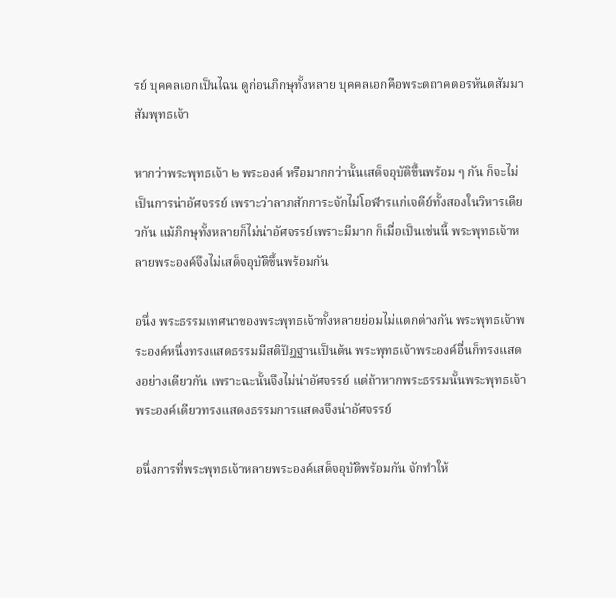รย์ บุคคลเอกเป็นไฉน ดูก่อนภิกษุทั้งหลาย บุคคลเอกคือพระตถาคตอรหันตสัมมาสัมพุทธเจ้า

หากว่าพระพุทธเจ้า ๒ พระองค์ หรือมากกว่านั้นเสด็จอุบัติขึ้นพร้อม ๆ กัน ก็จะไม่เป็นการน่าอัศจรรย์ เพราะว่าลาภสักการะจักไม่โอฬารแก่เจดีย์ทั้งสองในวิหารเดียวกัน แม้ภิกษุทั้งหลายก็ไม่น่าอัศจรรย์เพราะมีมาก ก็เมื่อเป็นเช่นนี้ พระพุทธเจ้าหลายพระองค์จึงไม่เสด็จอุบัติขึ้นพร้อมกัน

อนึ่ง พระธรรมเทศนาของพระพุทธเจ้าทั้งหลายย่อมไม่แตกต่างกัน พระพุทธเจ้าพระองค์หนึ่งทรงแสดธรรมมีสติปัฎฐานเป็นต้น พระพุทธเจ้าพระองค์อื่นก็ทรงแสดงอย่างเดียวกัน เพราะฉะนั้นจึงไม่น่าอัศจรรย์ แต่ถ้าหากพระธรรมนั้นพระพุทธเจ้าพระองค์เดียวทรงแสดงธรรมการแสดงจึงน่าอัศจรรย์

อนึ่งการที่พระพุทธเจ้าหลายพระองค์เสด็จอุบัติพร้อมกัน จักทำให้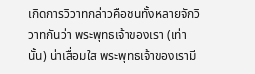เกิดการวิวาทกล่าวคือชนทั้งหลายจักวิวาทกันว่า พระพุทธเจ้าของเรา (เท่านั้น) น่าเสื่อมใส พระพุทธเจ้าของเรามี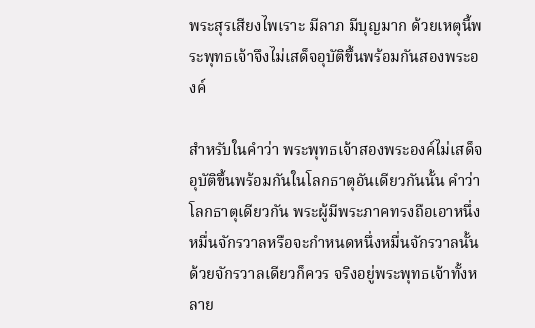พระสุรเสียงไพเราะ มีลาภ มีบุญมาก ด้วยเหตุนี้พระพุทธเจ้าจึงไม่เสด็จอุบัติขึ้นพร้อมกันสองพระองค์

สำหรับในคำว่า พระพุทธเจ้าสองพระองค์ไม่เสด็จอุบัติขึ้นพร้อมกันในโลกธาตุอันเดียวกันนั้น คำว่า โลกธาตุเดียวกัน พระผู้มีพระภาคทรงถือเอาหนึ่งหมื่นจักรวาลหรือจะกำหนดหนึ่งหมื่นจักรวาลนั้นด้วยจักรวาลเดียวก็ควร จริงอยู่พระพุทธเจ้าทั้งหลาย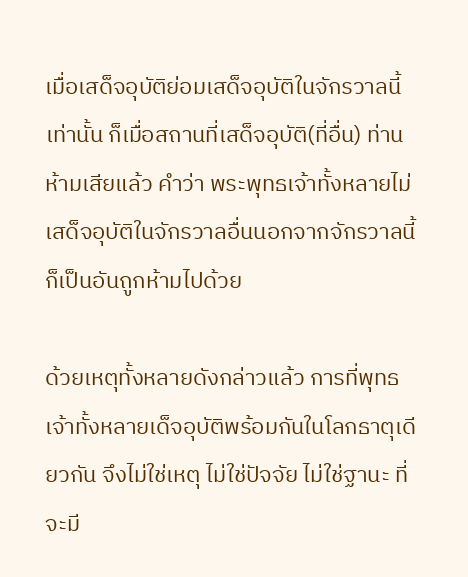เมื่อเสด็จอุบัติย่อมเสด็จอุบัติในจักรวาลนี้เท่านั้น ก็เมื่อสถานที่เสด็จอุบัติ(ที่อื่น) ท่านห้ามเสียแล้ว คำว่า พระพุทธเจ้าทั้งหลายไม่เสด็จอุบัติในจักรวาลอื่นนอกจากจักรวาลนี้ก็เป็นอันถูกห้ามไปด้วย

ด้วยเหตุทั้งหลายดังกล่าวแล้ว การที่พุทธเจ้าทั้งหลายเด็จอุบัติพร้อมกันในโลกธาตุเดียวกัน จึงไม่ใช่เหตุ ไม่ใช่ปัจจัย ไม่ใช่ฐานะ ที่จะมี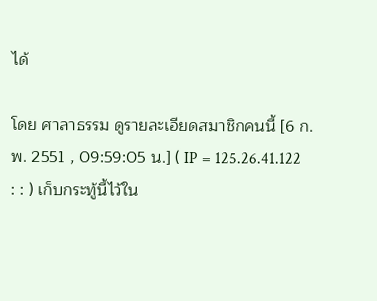ได้

โดย ศาลาธรรม ดูรายละเอียดสมาชิกคนนี้ [6 ก.พ. 2551 , 09:59:05 น.] ( IP = 125.26.41.122 : : ) เก็บกระทู้นี้ไว้ใน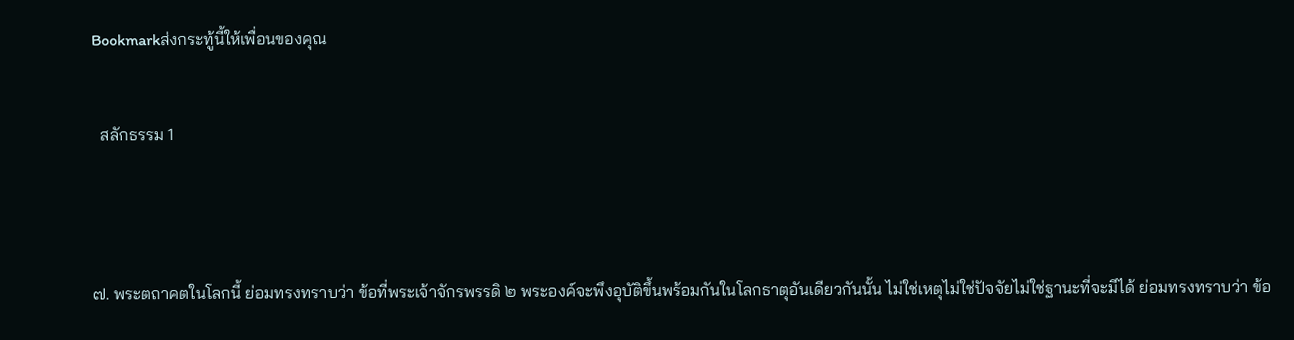Bookmarkส่งกระทู้นี้ให้เพื่อนของคุณ


  สลักธรรม 1




๗. พระตถาคตในโลกนี้ ย่อมทรงทราบว่า ข้อที่พระเจ้าจักรพรรดิ ๒ พระองค์จะพึงอุบัติขึ้นพร้อมกันในโลกธาตุอันเดียวกันนั้น ไม่ใช่เหตุไม่ใช่ปัจจัยไม่ใช่ฐานะที่จะมีได้ ย่อมทรงทราบว่า ข้อ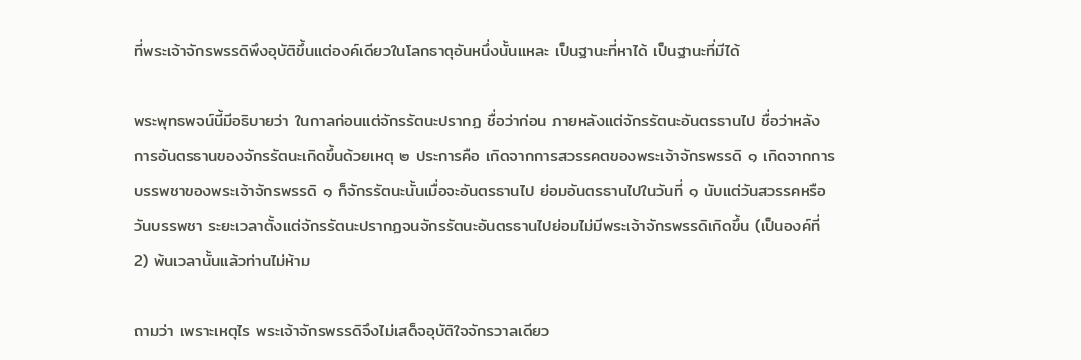ที่พระเจ้าจักรพรรดิพึงอุบัติขึ้นแต่องค์เดียวในโลกธาตุอันหนึ่งนั้นแหละ เป็นฐานะที่หาได้ เป็นฐานะที่มีได้

พระพุทธพจน์นี้มีอธิบายว่า ในกาลก่อนแต่จักรรัตนะปรากฏ ชื่อว่าก่อน ภายหลังแต่จักรรัตนะอันตรธานไป ชื่อว่าหลัง การอันตรธานของจักรรัตนะเกิดขึ้นด้วยเหตุ ๒ ประการคือ เกิดจากการสวรรคตของพระเจ้าจักรพรรดิ ๑ เกิดจากการบรรพชาของพระเจ้าจักรพรรดิ ๑ ก็จักรรัตนะนั้นเมื่อจะอันตรธานไป ย่อมอันตรธานไปในวันที่ ๑ นับแต่วันสวรรคหรือวันบรรพชา ระยะเวลาตั้งแต่จักรรัตนะปรากฏจนจักรรัตนะอันตรธานไปย่อมไม่มีพระเจ้าจักรพรรดิเกิดขึ้น (เป็นองค์ที่ 2) พ้นเวลานั้นแล้วท่านไม่ห้าม

ถามว่า เพราะเหตุไร พระเจ้าจักรพรรดิจึงไม่เสด็จอุบัติใจจักรวาลเดียว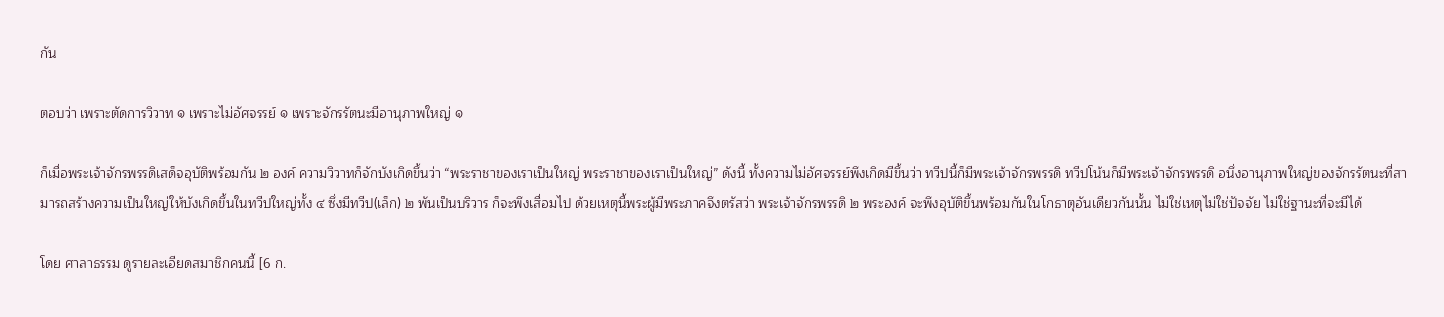กัน

ตอบว่า เพราะตัดการวิวาท ๑ เพราะไม่อัศจรรย์ ๑ เพราะจักรรัตนะมีอานุภาพใหญ่ ๑

ก็เมื่อพระเจ้าจักรพรรดิเสด็จอุบัติพร้อมกัน ๒ องค์ ความวิวาทก็จักบังเกิดขึ้นว่า “พระราชาของเราเป็นใหญ่ พระราชาของเราเป็นใหญ่” ดังนี้ ทั้งความไม่อัศจรรย์พึงเกิดมีขึ้นว่า ทวีปนี้ก็มีพระเจ้าจักรพรรดิ ทวีปโน้นก็มีพระเจ้าจักรพรรดิ อนึ่งอานุภาพใหญ่ของจักรรัตนะที่สามารถสร้างความเป็นใหญ่ให้บังเกิดขึ้นในทวีปใหญ่ทั้ง ๔ ซึ่งมีทวีป(เล็ก) ๒ พันเป็นบริวาร ก็จะพึงเสื่อมไป ด้วยเหตุนี้พระผู้มีพระภาคจึงตรัสว่า พระเจ้าจักรพรรดิ ๒ พระองค์ จะพึงอุบัติขึ้นพร้อมกันในโกธาตุอันเดียวกันนั้น ไม่ใช่เหตุไม่ใช่ปัจจัย ไม่ใช่ฐานะที่จะมีได้

โดย ศาลาธรรม ดูรายละเอียดสมาชิกคนนี้ [6 ก.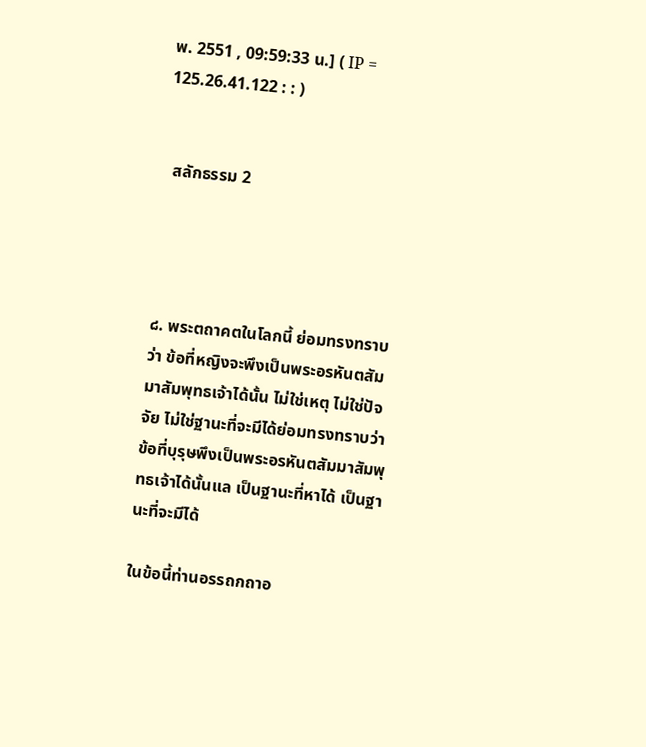พ. 2551 , 09:59:33 น.] ( IP = 125.26.41.122 : : )


  สลักธรรม 2




๘. พระตถาคตในโลกนี้ ย่อมทรงทราบว่า ข้อที่หญิงจะพึงเป็นพระอรหันตสัมมาสัมพุทธเจ้าได้นั้น ไม่ใช่เหตุ ไม่ใช่ปัจจัย ไม่ใช่ฐานะที่จะมีได้ย่อมทรงทราบว่า ข้อที่บุรุษพึงเป็นพระอรหันตสัมมาสัมพุทธเจ้าได้นั้นแล เป็นฐานะที่หาได้ เป็นฐานะที่จะมีได้

ในข้อนี้ท่านอรรถกถาอ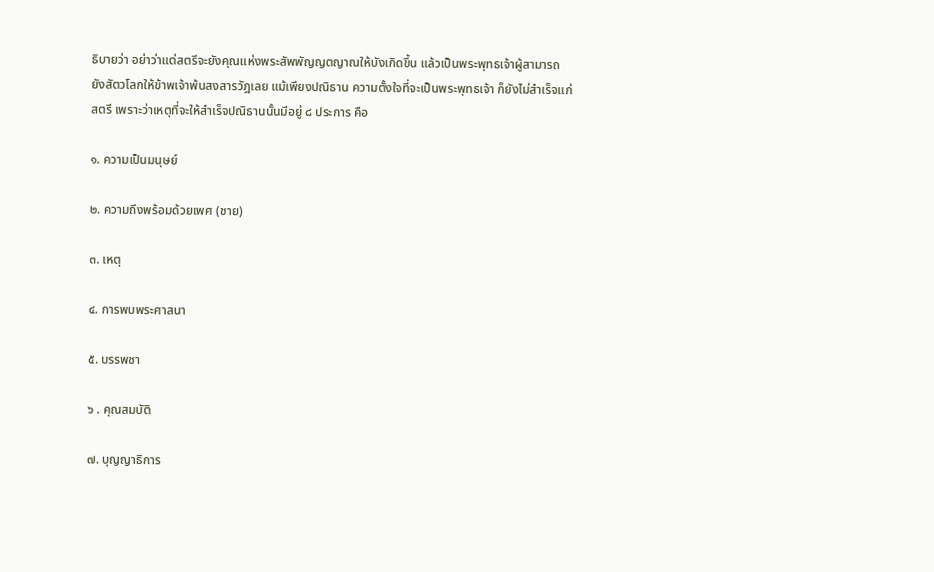ธิบายว่า อย่าว่าแต่สตรีจะยังคุณแห่งพระสัพพัญญตญาณให้บังเกิดขึ้น แล้วเป็นพระพุทธเจ้าผู้สามารถยังสัตวโลกให้ข้าพเจ้าพ้นสงสารวัฎเลย แม้เพียงปณิธาน ความตั้งใจที่จะเป็นพระพุทธเจ้า ก็ยังไม่สำเร็จแก่สตรี เพราะว่าเหตุที่จะให้สำเร็จปณิธานนั้นมีอยู่ ๘ ประการ คือ

๑. ความเป็นมนุษย์

๒. ความถึงพร้อมด้วยเพศ (ชาย)

๓. เหตุ

๔. การพบพระศาสนา

๕. บรรพชา

๖ . คุณสมบัติ

๗. บุญญาธิการ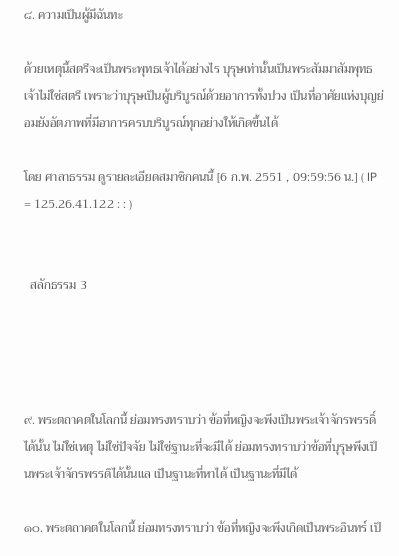๘. ความเป็นผู้มีฉันทะ

ด้วยเหตุนี้สตรีจะเป็นพระพุทธเจ้าได้อย่างไร บุรุษเท่านั้นเป็นพระสัมมาสัมพุทธเจ้าไม่ใช่สตรี เพราะว่าบุรุษเป็นผู้บริบูรณ์ด้วยอาการทั้งปวง เป็นที่อาศัยแห่งบุญย่อมยังอัตภาพที่มีอาการครบบริบูรณ์ทุกอย่างให้เกิดขึ้นได้

โดย ศาลาธรรม ดูรายละเอียดสมาชิกคนนี้ [6 ก.พ. 2551 , 09:59:56 น.] ( IP = 125.26.41.122 : : )


  สลักธรรม 3




๙. พระตถาคตในโลกนี้ ย่อมทรงทราบว่า ข้อที่หญิงจะพึงเป็นพระเจ้าจักรพรรดิ์ได้นั้น ไม่ใช่เหตุ ไม่ใช่ปัจจัย ไม่ใช่ฐานะที่จะมีได้ ย่อมทรงทราบว่าข้อที่บุรุษพึงเป็นพระเจ้าจักรพรรดิได้นั้นแล เป็นฐานะที่หาได้ เป็นฐานะที่มีได้

๑๐. พระตถาคตในโลกนี้ ย่อมทรงทราบว่า ข้อที่หญิงจะพึงเกิดเป็นพระอินทร์ เป็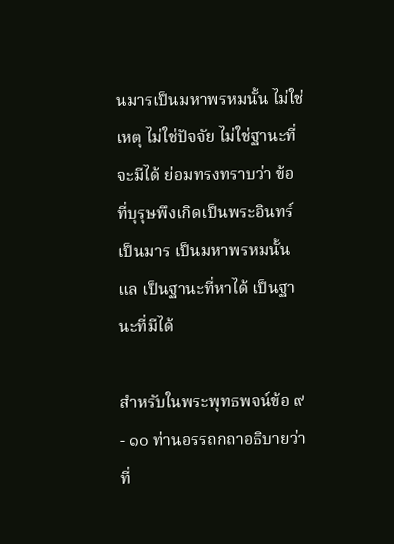นมารเป็นมหาพรหมนั้น ไม่ใช่เหตุ ไม่ใช่ปัจจัย ไม่ใช่ฐานะที่จะมีได้ ย่อมทรงทราบว่า ข้อที่บุรุษพึงเกิดเป็นพระอินทร์ เป็นมาร เป็นมหาพรหมนั้นแล เป็นฐานะที่หาได้ เป็นฐานะที่มีได้

สำหรับในพระพุทธพจน์ข้อ ๙ - ๑๐ ท่านอรรถกถาอธิบายว่า ที่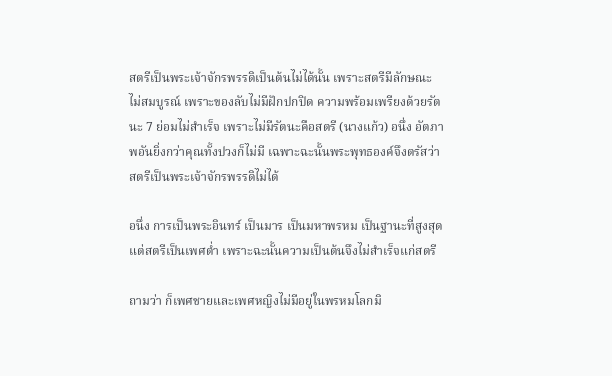สตรีเป็นพระเจ้าจักรพรรดิเป็นต้นไม่ได้นั้น เพราะสตรีมีลักษณะไม่สมบูรณ์ เพราะของลับไม่มีฝักปกปิด ความพร้อมเพรียงด้วยรัตนะ 7 ย่อมไม่สำเร็จ เพราะไม่มีรัตนะคือสตรี (นางแก้ว) อนึ่ง อัตภาพอันยิ่งกว่าคุณทั้งปวงก็ไม่มี เฉพาะฉะนั้นพระพุทธองค์จึงตรัสว่า สตรีเป็นพระเจ้าจักรพรรดิไม่ได้

อนึ่ง การเป็นพระอินทร์ เป็นมาร เป็นมหาพรหม เป็นฐานะที่สูงสุด แต่สตรีเป็นเพศต่ำ เพราะฉะนั้นความเป็นต้นจึงไม่สำเร็จแก่สตรี

ถามว่า ก็เพศชายและเพศหญิงไม่มีอยู่ในพรหมโลกมิ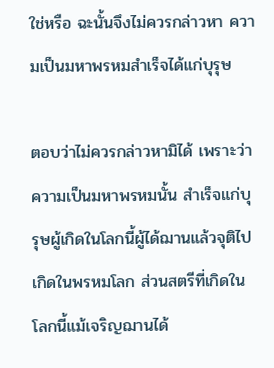ใช่หรือ ฉะนั้นจึงไม่ควรกล่าวหา ความเป็นมหาพรหมสำเร็จได้แก่บุรุษ

ตอบว่าไม่ควรกล่าวหามิได้ เพราะว่าความเป็นมหาพรหมนั้น สำเร็จแก่บุรุษผู้เกิดในโลกนี้ผู้ได้ฌานแล้วจุติไปเกิดในพรหมโลก ส่วนสตรีที่เกิดในโลกนี้แม้เจริญฌานได้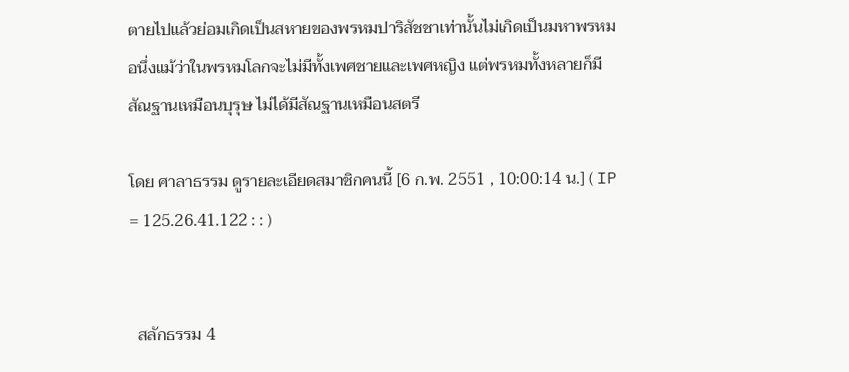ตายไปแล้วย่อมเกิดเป็นสหายของพรหมปาริสัชชาเท่านั้นไม่เกิดเป็นมหาพรหม อนึ่งแม้ว่าในพรหมโลกจะไม่มีทั้งเพศชายและเพศหญิง แต่พรหมทั้งหลายก็มีสัณฐานเหมือนบุรุษ ไม่ได้มีสัณฐานเหมือนสตรี

โดย ศาลาธรรม ดูรายละเอียดสมาชิกคนนี้ [6 ก.พ. 2551 , 10:00:14 น.] ( IP = 125.26.41.122 : : )


  สลักธรรม 4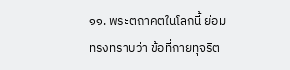๑๑. พระตถาคตในโลกนี้ ย่อมทรงทราบว่า ข้อที่กายทุจริต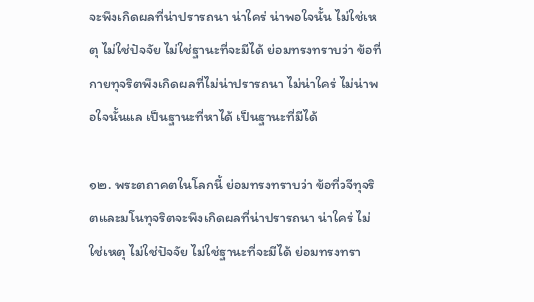จะพึงเกิดผลที่น่าปรารถนา น่าใคร่ น่าพอใจนั้น ไม่ใช่เหตุ ไม่ใช่ปัจจัย ไม่ใช่ฐานะที่จะมีได้ ย่อมทรงทราบว่า ข้อที่กายทุจริตพึงเกิดผลที่ไม่น่าปรารถนา ไม่น่าใคร่ ไม่น่าพอใจนั้นแล เป็นฐานะที่หาได้ เป็นฐานะที่มีได้

๑๒. พระตถาคตในโลกนี้ ย่อมทรงทราบว่า ข้อที่วจีทุจริตและมโนทุจริตจะพึงเกิดผลที่น่าปรารถนา น่าใคร่ ไม่ใช่เหตุ ไม่ใช่ปัจจัย ไม่ใช่ฐานะที่จะมีได้ ย่อมทรงทรา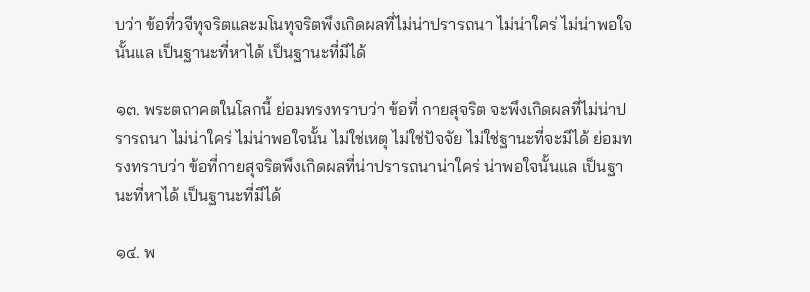บว่า ข้อที่วจีทุจริตและมโนทุจริตพึงเกิดผลที่ไม่น่าปรารถนา ไม่น่าใคร่ ไม่น่าพอใจนั้นแล เป็นฐานะที่หาได้ เป็นฐานะที่มีได้

๑๓. พระตถาคตในโลกนี้ ย่อมทรงทราบว่า ข้อที่ กายสุจริต จะพึงเกิดผลที่ไม่น่าปรารถนา ไม่น่าใคร่ ไม่น่าพอใจนั้น ไม่ใช่เหตุ ไม่ใช่ปัจจัย ไม่ใช่ฐานะที่จะมีได้ ย่อมทรงทราบว่า ข้อที่กายสุจริตพึงเกิดผลที่น่าปรารถนาน่าใคร่ น่าพอใจนั้นแล เป็นฐานะที่หาได้ เป็นฐานะที่มีได้

๑๔. พ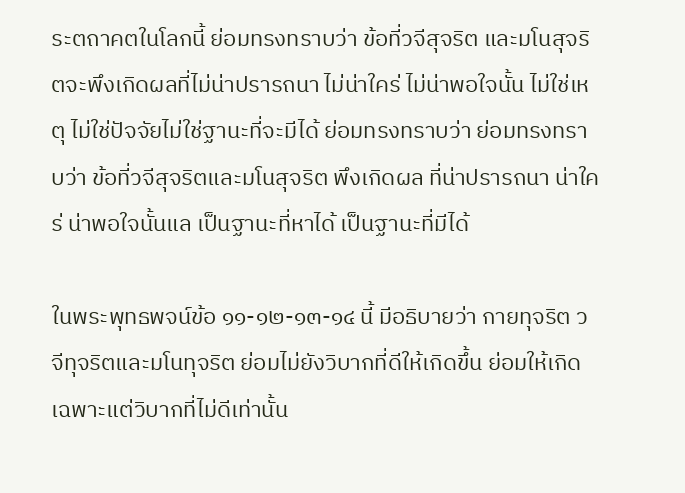ระตถาคตในโลกนี้ ย่อมทรงทราบว่า ข้อที่วจีสุจริต และมโนสุจริตจะพึงเกิดผลที่ไม่น่าปรารถนา ไม่น่าใคร่ ไม่น่าพอใจนั้น ไม่ใช่เหตุ ไม่ใช่ปัจจัยไม่ใช่ฐานะที่จะมีได้ ย่อมทรงทราบว่า ย่อมทรงทราบว่า ข้อที่วจีสุจริตและมโนสุจริต พึงเกิดผล ที่น่าปรารถนา น่าใคร่ น่าพอใจนั้นแล เป็นฐานะที่หาได้ เป็นฐานะที่มีได้

ในพระพุทธพจน์ข้อ ๑๑-๑๒-๑๓-๑๔ นี้ มีอธิบายว่า กายทุจริต วจีทุจริตและมโนทุจริต ย่อมไม่ยังวิบากที่ดีให้เกิดขึ้น ย่อมให้เกิดเฉพาะแต่วิบากที่ไม่ดีเท่านั้น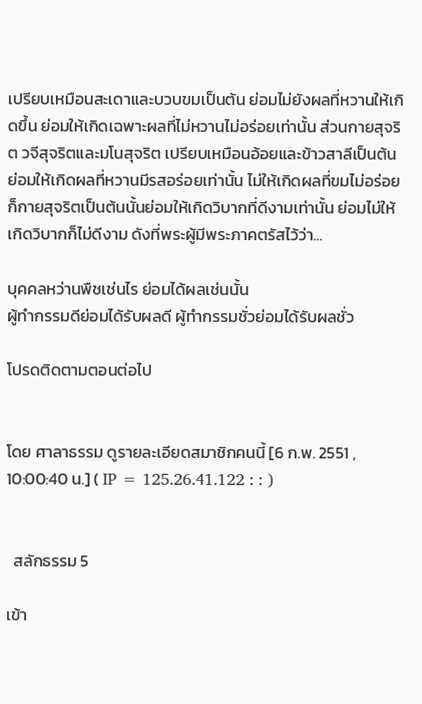เปรียบเหมือนสะเดาและบวบขมเป็นต้น ย่อมไม่ยังผลที่หวานให้เกิดขึ้น ย่อมให้เกิดเฉพาะผลที่ไม่หวานไม่อร่อยเท่านั้น ส่วนกายสุจริต วจีสุจริตและมโนสุจริต เปรียบเหมือนอ้อยและข้าวสาลีเป็นต้น ย่อมให้เกิดผลที่หวานมีรสอร่อยเท่านั้น ไม่ให้เกิดผลที่ขมไม่อร่อยก็กายสุจริตเป็นต้นนั้นย่อมให้เกิดวิบากที่ดีงามเท่านั้น ย่อมไม่ให้เกิดวิบากก็ไม่ดีงาม ดังที่พระผู้มีพระภาคตรัสไว้ว่า...

บุคคลหว่านพืชเช่นไร ย่อมได้ผลเช่นนั้น
ผู้ทำกรรมดีย่อมได้รับผลดี ผู้ทำกรรมชั่วย่อมได้รับผลชั่ว

โปรดติดตามตอนต่อไป


โดย ศาลาธรรม ดูรายละเอียดสมาชิกคนนี้ [6 ก.พ. 2551 , 10:00:40 น.] ( IP = 125.26.41.122 : : )


  สลักธรรม 5

เข้า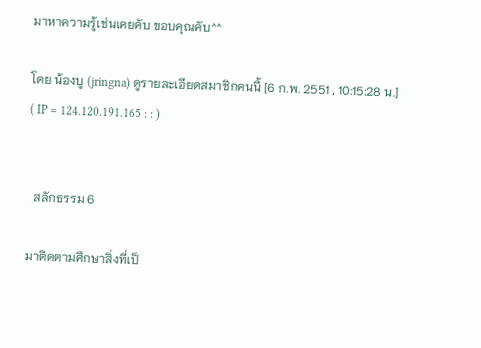มาหาความรู้เช่นเคยคับ ขอบคุณคับ^^

โดย น้องบู (jringna) ดูรายละเอียดสมาชิกคนนี้ [6 ก.พ. 2551 , 10:15:28 น.] ( IP = 124.120.191.165 : : )


  สลักธรรม 6

มาติดตามศึกษาสิ่งที่เป็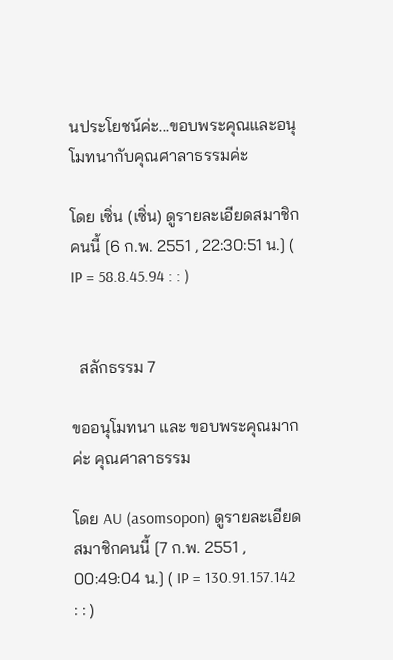นประโยชน์ค่ะ...ขอบพระคุณและอนุโมทนากับคุณศาลาธรรมค่ะ

โดย เซิ่น (เซิ่น) ดูรายละเอียดสมาชิกคนนี้ [6 ก.พ. 2551 , 22:30:51 น.] ( IP = 58.8.45.94 : : )


  สลักธรรม 7

ขออนุโมทนา และ ขอบพระคุณมากค่ะ คุณศาลาธรรม

โดย AU (asomsopon) ดูรายละเอียดสมาชิกคนนี้ [7 ก.พ. 2551 , 00:49:04 น.] ( IP = 130.91.157.142 : : )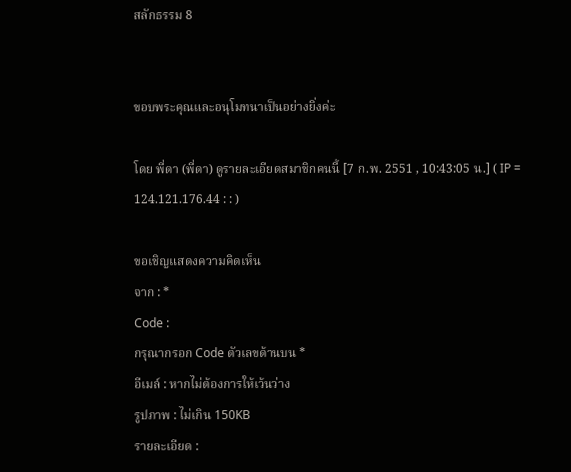สลักธรรม 8


ขอบพระคุณและอนุโมทนาเป็นอย่างยิ่งค่ะ

โดย พี่ดา (พี่ดา) ดูรายละเอียดสมาชิกคนนี้ [7 ก.พ. 2551 , 10:43:05 น.] ( IP = 124.121.176.44 : : )

ขอเชิญแสดงความคิดเห็น
จาก : *
Code :
กรุณากรอก Code ตัวเลขด้านบน *
อีเมล์ : หากไม่ต้องการให้เว้นว่าง
รูปภาพ : ไม่เกิน 150KB
รายละเอียด :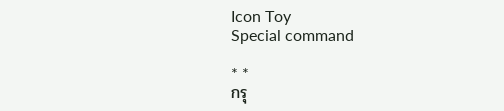Icon Toy
Special command

* *
กรุ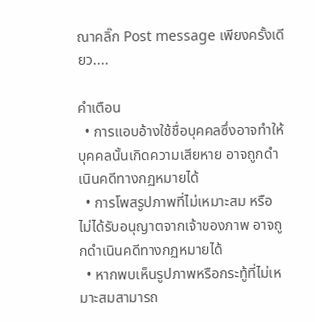ณาคลิ๊ก Post message เพียงครั้งเดียว....

คำเตือน
  • การแอบอ้างใช้ชื่อบุคคลซึ่งอาจทำให้บุคคลนั้นเกิดความเสียหาย อาจถูกดำเนินคดีทางกฏหมายได้
  • การโพสรูปภาพที่ไม่เหมาะสม หรือ ไม่ได้รับอนุญาตจากเจ้าของภาพ อาจถูกดำเนินคดีทางกฏหมายได้
  • หากพบเห็นรูปภาพหรือกระทู้ที่ไม่เหมาะสมสามารถ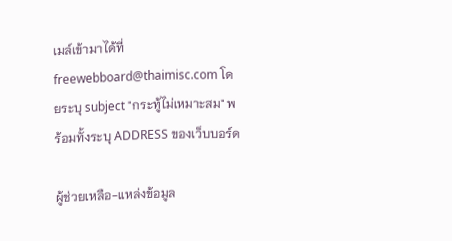เมล์เข้ามาได้ที่ freewebboard@thaimisc.com โดยระบุ subject "กระทู้ไม่เหมาะสม" พร้อมทั้งระบุ ADDRESS ของเว็บบอร์ด

ผู้ช่วยเหลือ-แหล่งข้อมูล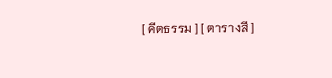[ คีตธรรม ] [ ตารางสี ]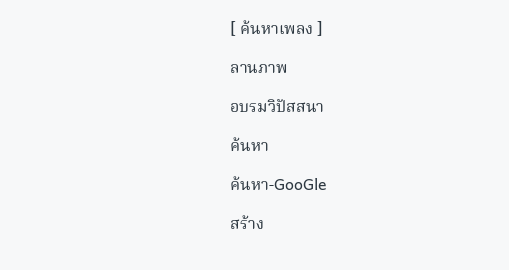[ ค้นหาเพลง ]

ลานภาพ

อบรมวิปัสสนา

ค้นหา

ค้นหา-GooGle

สร้าง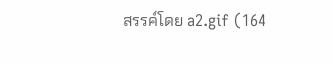สรรค์โดย a2.gif (164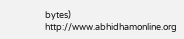bytes) http://www.abhidhamonline.org